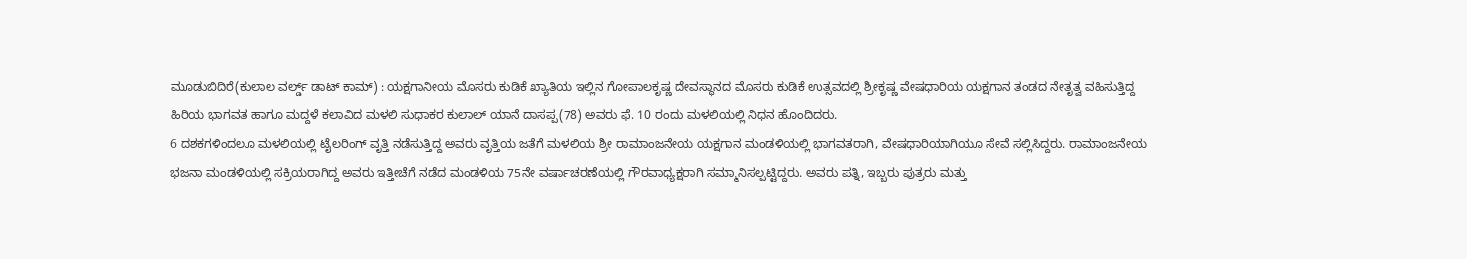ಮೂಡುಬಿದಿರೆ(ಕುಲಾಲ ವರ್ಲ್ಡ್ ಡಾಟ್ ಕಾಮ್) : ಯಕ್ಷಗಾನೀಯ ಮೊಸರು ಕುಡಿಕೆ ಖ್ಯಾತಿಯ ಇಲ್ಲಿನ ಗೋಪಾಲಕೃಷ್ಣ ದೇವಸ್ಥಾನದ ಮೊಸರು ಕುಡಿಕೆ ಉತ್ಸವದಲ್ಲಿ ಶ್ರೀಕೃಷ್ಣ ವೇಷಧಾರಿಯ ಯಕ್ಷಗಾನ ತಂಡದ ನೇತೃತ್ವ ವಹಿಸುತ್ತಿದ್ದ ಹಿರಿಯ ಭಾಗವತ ಹಾಗೂ ಮದ್ದಳೆ ಕಲಾವಿದ ಮಳಲಿ ಸುಧಾಕರ ಕುಲಾಲ್ ಯಾನೆ ದಾಸಪ್ಪ(78) ಅವರು ಫೆ. 10 ರಂದು ಮಳಲಿಯಲ್ಲಿ ನಿಧನ ಹೊಂದಿದರು.
6 ದಶಕಗಳಿಂದಲೂ ಮಳಲಿಯಲ್ಲಿ ಟೈಲರಿಂಗ್ ವೃತ್ತಿ ನಡೆಸುತ್ತಿದ್ದ ಅವರು ವೃತ್ತಿಯ ಜತೆಗೆ ಮಳಲಿಯ ಶ್ರೀ ರಾಮಾಂಜನೇಯ ಯಕ್ಷಗಾನ ಮಂಡಳಿಯಲ್ಲಿ ಭಾಗವತರಾಗಿ, ವೇಷಧಾರಿಯಾಗಿಯೂ ಸೇವೆ ಸಲ್ಲಿಸಿದ್ದರು. ರಾಮಾಂಜನೇಯ ಭಜನಾ ಮಂಡಳಿಯಲ್ಲಿ ಸಕ್ರಿಯರಾಗಿದ್ದ ಅವರು ಇತ್ತೀಚೆಗೆ ನಡೆದ ಮಂಡಳಿಯ 75ನೇ ವರ್ಷಾಚರಣೆಯಲ್ಲಿ ಗೌರವಾಧ್ಯಕ್ಷರಾಗಿ ಸಮ್ಮಾನಿಸಲ್ಪಟ್ಟಿದ್ದರು. ಅವರು ಪತ್ನಿ, ಇಬ್ಬರು ಪುತ್ರರು ಮತ್ತು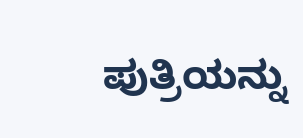ಪುತ್ರಿಯನ್ನು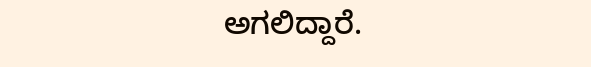ಅಗಲಿದ್ದಾರೆ.